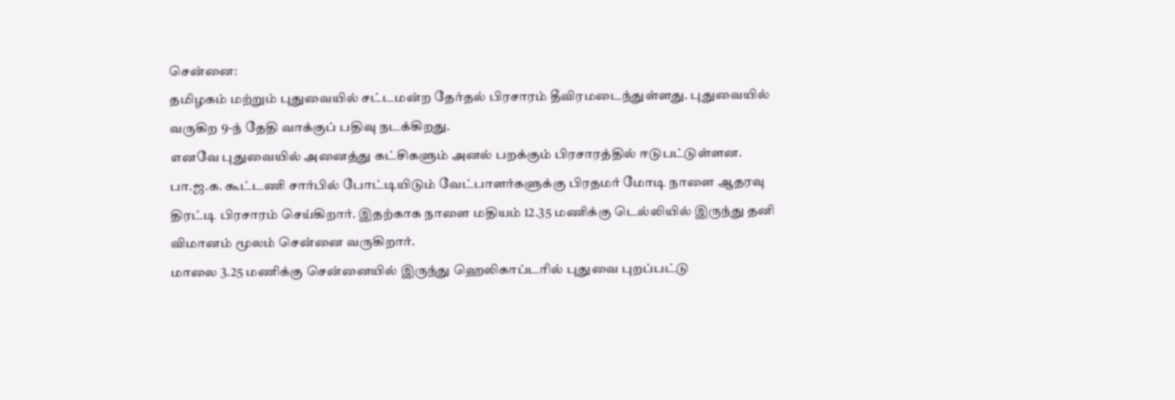சென்னை:
தமிழகம் மற்றும் புதுவையில் சட்டமன்ற தேர்தல் பிரசாரம் தீவிரமடைந்துள்ளது. புதுவையில் வருகிற 9-ந் தேதி வாக்குப் பதிவு நடக்கிறது.
எனவே புதுவையில் அனைத்து கட்சிகளும் அனல் பறக்கும் பிரசாரத்தில் ஈடுபட்டுள்ளன.
பா.ஜ.க. கூட்டணி சார்பில் போட்டியிடும் வேட்பாளர்களுக்கு பிரதமர் மோடி நாளை ஆதரவு திரட்டி பிரசாரம் செய்கிறார். இதற்காக நாளை மதியம் 12.35 மணிக்கு டெல்லியில் இருந்து தனி விமானம் மூலம் சென்னை வருகிறார்.
மாலை 3.25 மணிக்கு சென்னையில் இருந்து ஹெலிகாப்டரில் புதுவை புறப்பட்டு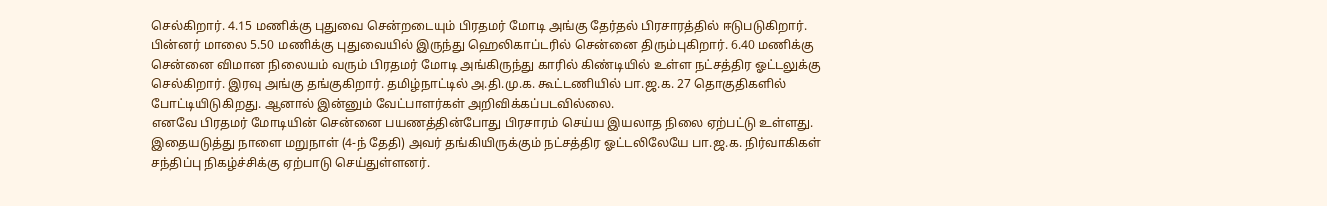செல்கிறார். 4.15 மணிக்கு புதுவை சென்றடையும் பிரதமர் மோடி அங்கு தேர்தல் பிரசாரத்தில் ஈடுபடுகிறார். பின்னர் மாலை 5.50 மணிக்கு புதுவையில் இருந்து ஹெலிகாப்டரில் சென்னை திரும்புகிறார். 6.40 மணிக்கு சென்னை விமான நிலையம் வரும் பிரதமர் மோடி அங்கிருந்து காரில் கிண்டியில் உள்ள நட்சத்திர ஓட்டலுக்கு செல்கிறார். இரவு அங்கு தங்குகிறார். தமிழ்நாட்டில் அ.தி.மு.க. கூட்டணியில் பா.ஜ.க. 27 தொகுதிகளில் போட்டியிடுகிறது. ஆனால் இன்னும் வேட்பாளர்கள் அறிவிக்கப்படவில்லை.
எனவே பிரதமர் மோடியின் சென்னை பயணத்தின்போது பிரசாரம் செய்ய இயலாத நிலை ஏற்பட்டு உள்ளது. இதையடுத்து நாளை மறுநாள் (4-ந் தேதி) அவர் தங்கியிருக்கும் நட்சத்திர ஓட்டலிலேயே பா.ஜ.க. நிர்வாகிகள் சந்திப்பு நிகழ்ச்சிக்கு ஏற்பாடு செய்துள்ளனர்.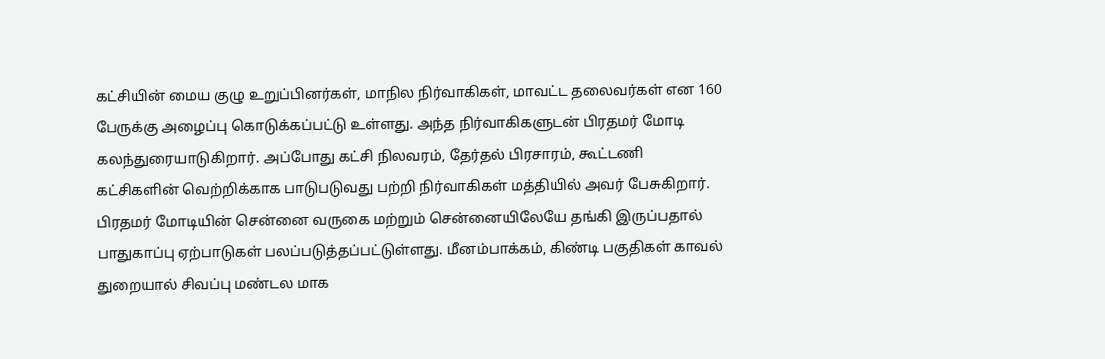கட்சியின் மைய குழு உறுப்பினர்கள், மாநில நிர்வாகிகள், மாவட்ட தலைவர்கள் என 160 பேருக்கு அழைப்பு கொடுக்கப்பட்டு உள்ளது. அந்த நிர்வாகிகளுடன் பிரதமர் மோடி கலந்துரையாடுகிறார். அப்போது கட்சி நிலவரம், தேர்தல் பிரசாரம், கூட்டணி கட்சிகளின் வெற்றிக்காக பாடுபடுவது பற்றி நிர்வாகிகள் மத்தியில் அவர் பேசுகிறார்.
பிரதமர் மோடியின் சென்னை வருகை மற்றும் சென்னையிலேயே தங்கி இருப்பதால் பாதுகாப்பு ஏற்பாடுகள் பலப்படுத்தப்பட்டுள்ளது. மீனம்பாக்கம், கிண்டி பகுதிகள் காவல் துறையால் சிவப்பு மண்டல மாக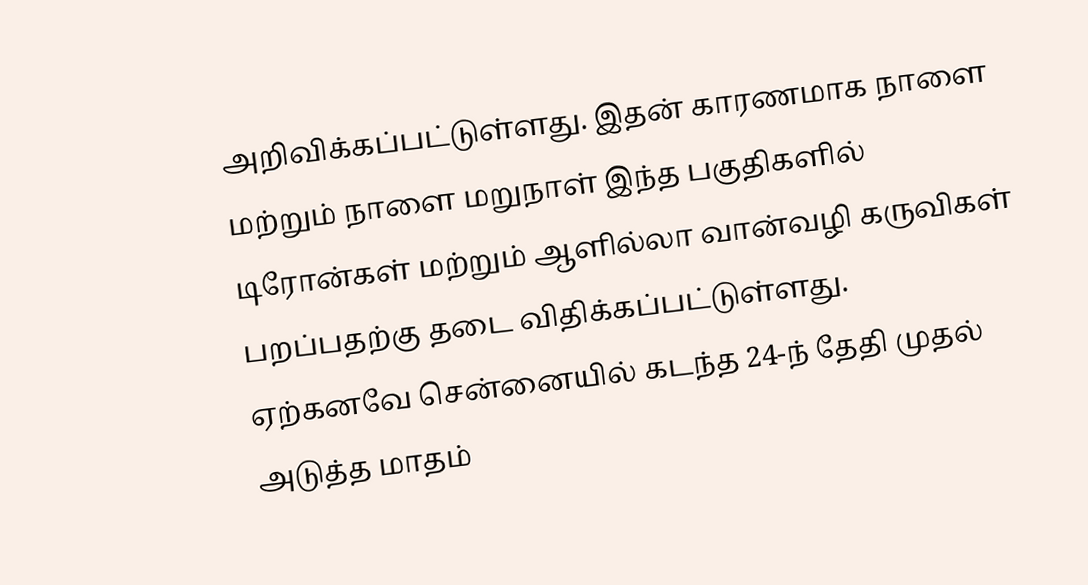அறிவிக்கப்பட்டுள்ளது. இதன் காரணமாக நாளை மற்றும் நாளை மறுநாள் இந்த பகுதிகளில் டிரோன்கள் மற்றும் ஆளில்லா வான்வழி கருவிகள் பறப்பதற்கு தடை விதிக்கப்பட்டுள்ளது.
ஏற்கனவே சென்னையில் கடந்த 24-ந் தேதி முதல் அடுத்த மாதம்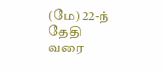(மே) 22-ந் தேதி வரை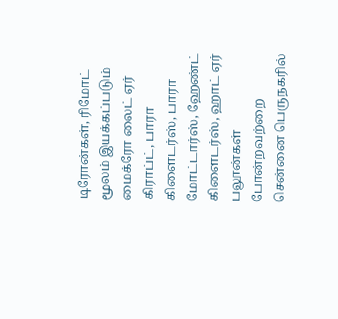டிரோன்கள், ரிமோட் மூலம் இயக்கப்படும் மைக்ரோ லைட் ஏர் கிராப்ட், பாரா கிளைடர்ஸ், பாரா மோட்டார்ஸ், ஹேண்ட் கிளைடர்ஸ், ஹாட் ஏர் பலூன்கள் போன்றவற்றை சென்னை பெருநகரில்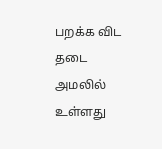பறக்க விட தடை அமலில் உள்ளது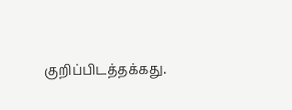குறிப்பிடத்தக்கது.